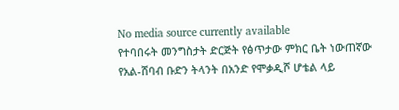No media source currently available
የተባበሩት መንግስታት ድርጅት የፅጥታው ምክር ቤት ነውጠኛው የአል-ሸባብ ቡድን ትላንት በአንድ የሞቃዲሾ ሆቴል ላይ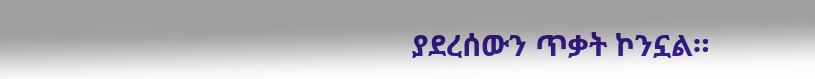ያደረሰውን ጥቃት ኮንኗል።